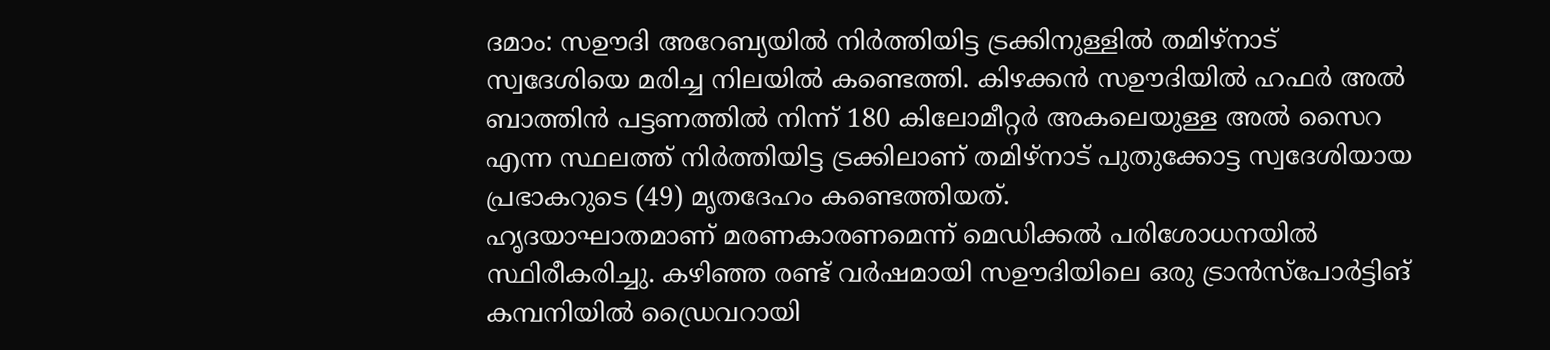ദമാം: സഊദി അറേബ്യയിൽ നിർത്തിയിട്ട ട്രക്കിനുള്ളിൽ തമിഴ്നാട് സ്വദേശിയെ മരിച്ച നിലയിൽ കണ്ടെത്തി. കിഴക്കൻ സഊദിയിൽ ഹഫർ അൽ ബാത്തിൻ പട്ടണത്തിൽ നിന്ന് 180 കിലോമീറ്റർ അകലെയുള്ള അൽ സൈറ എന്ന സ്ഥലത്ത് നിർത്തിയിട്ട ട്രക്കിലാണ് തമിഴ്നാട് പുതുക്കോട്ട സ്വദേശിയായ പ്രഭാകറുടെ (49) മൃതദേഹം കണ്ടെത്തിയത്.
ഹൃദയാഘാതമാണ് മരണകാരണമെന്ന് മെഡിക്കൽ പരിശോധനയിൽ സ്ഥിരീകരിച്ചു. കഴിഞ്ഞ രണ്ട് വർഷമായി സഊദിയിലെ ഒരു ട്രാൻസ്പോർട്ടിങ് കമ്പനിയിൽ ഡ്രൈവറായി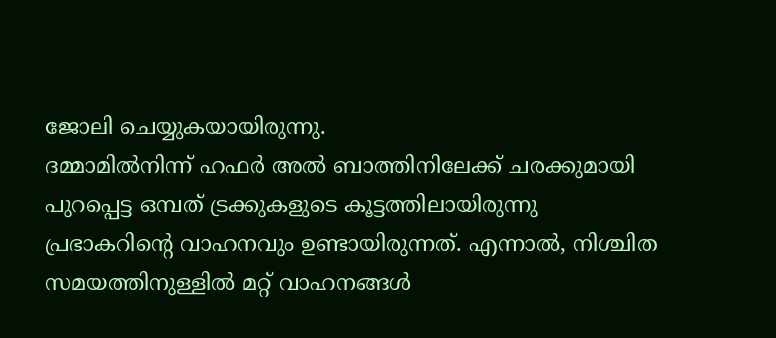ജോലി ചെയ്യുകയായിരുന്നു.
ദമ്മാമിൽനിന്ന് ഹഫർ അൽ ബാത്തിനിലേക്ക് ചരക്കുമായി പുറപ്പെട്ട ഒമ്പത് ട്രക്കുകളുടെ കൂട്ടത്തിലായിരുന്നു പ്രഭാകറിന്റെ വാഹനവും ഉണ്ടായിരുന്നത്. എന്നാൽ, നിശ്ചിത സമയത്തിനുള്ളിൽ മറ്റ് വാഹനങ്ങൾ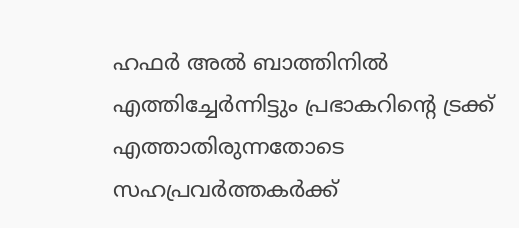ഹഫർ അൽ ബാത്തിനിൽ എത്തിച്ചേർന്നിട്ടും പ്രഭാകറിന്റെ ട്രക്ക് എത്താതിരുന്നതോടെ സഹപ്രവർത്തകർക്ക്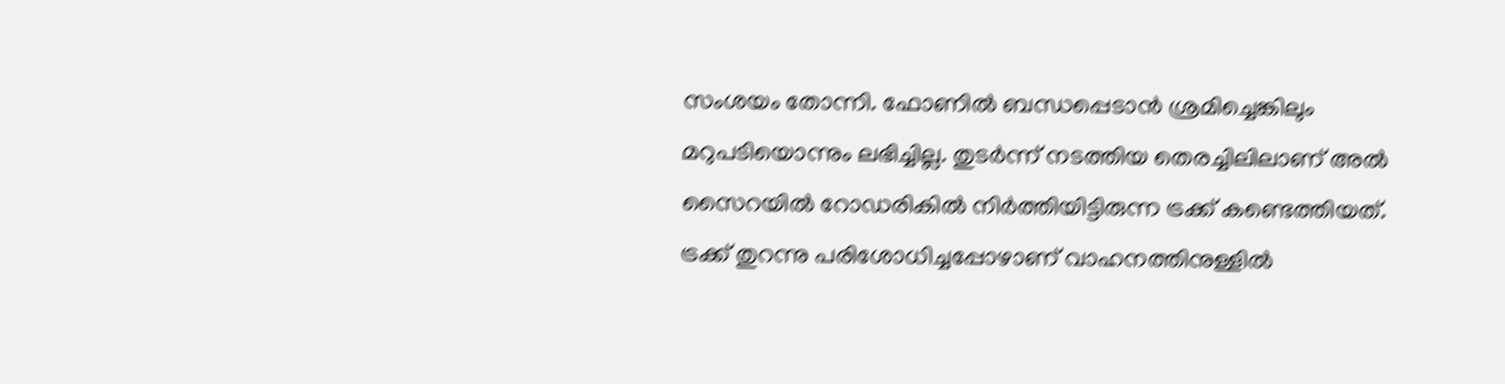സംശയം തോന്നി. ഫോണിൽ ബന്ധപ്പെടാൻ ശ്രമിച്ചെങ്കിലും മറുപടിയൊന്നും ലഭിച്ചില്ല. തുടർന്ന് നടത്തിയ തെരച്ചിലിലാണ് അൽ സൈറയിൽ റോഡരികിൽ നിർത്തിയിട്ടിരുന്ന ട്രക്ക് കണ്ടെത്തിയത്.
ട്രക്ക് തുറന്നു പരിശോധിച്ചപ്പോഴാണ് വാഹനത്തിനുള്ളിൽ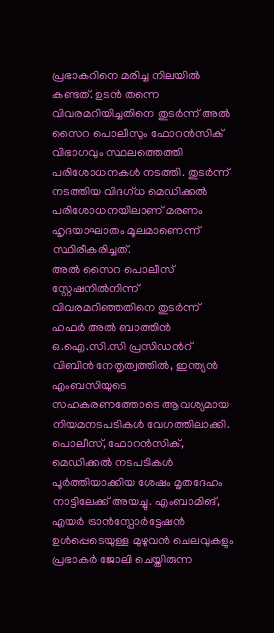പ്രഭാകറിനെ മരിച്ച നിലയിൽ കണ്ടത്. ഉടൻ തന്നെ വിവരമറിയിച്ചതിനെ തുടർന്ന് അൽ സൈറ പൊലീസും ഫോറൻസിക് വിഭാഗവും സ്ഥലത്തെത്തി പരിശോധനകൾ നടത്തി. തുടർന്ന് നടത്തിയ വിദഗ്ധ മെഡിക്കൽ പരിശോധനയിലാണ് മരണം ഹൃദയാഘാതം മൂലമാണെന്ന് സ്ഥിരീകരിച്ചത്.
അൽ സൈറ പൊലീസ് സ്റ്റേഷനിൽനിന്ന് വിവരമറിഞ്ഞതിനെ തുടർന്ന് ഹഫർ അൽ ബാത്തിൻ ഒ.ഐ.സി.സി പ്രസിഡൻറ് വിബിൻ നേതൃത്വത്തിൽ, ഇന്ത്യൻ എംബസിയുടെ സഹകരണത്തോടെ ആവശ്യമായ നിയമനടപടികൾ വേഗത്തിലാക്കി. പൊലീസ്, ഫോറൻസിക്, മെഡിക്കൽ നടപടികൾ പൂർത്തിയാക്കിയ ശേഷം മൃതദേഹം നാട്ടിലേക്ക് അയച്ചു. എംബാമിങ്, എയർ ട്രാൻസ്പോർട്ടേഷൻ ഉൾപ്പെടെയുള്ള മുഴുവൻ ചെലവുകളും പ്രഭാകർ ജോലി ചെയ്തിരുന്ന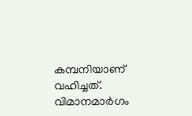കമ്പനിയാണ് വഹിച്ചത്.
വിമാനമാർഗം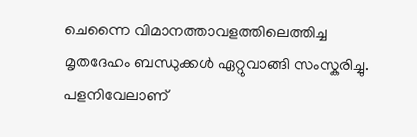ചെന്നൈ വിമാനത്താവളത്തിലെത്തിച്ച മൃതദേഹം ബന്ധുക്കൾ ഏറ്റുവാങ്ങി സംസ്കരിച്ചു. പളനിവേലാണ്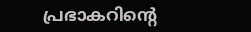പ്രഭാകറിന്റെ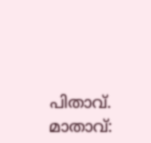പിതാവ്. മാതാവ്: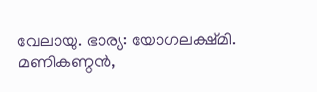വേലായു. ഭാര്യ: യോഗലക്ഷ്മി. മണികണ്ഠൻ,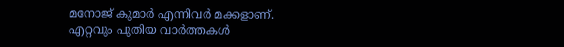മനോജ് കുമാർ എന്നിവർ മക്കളാണ്.
എറ്റവും പുതിയ വാർത്തകൾ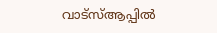വാട്സ്ആപ്പിൽ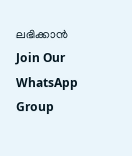ലഭിക്കാൻ
Join Our WhatsApp Group